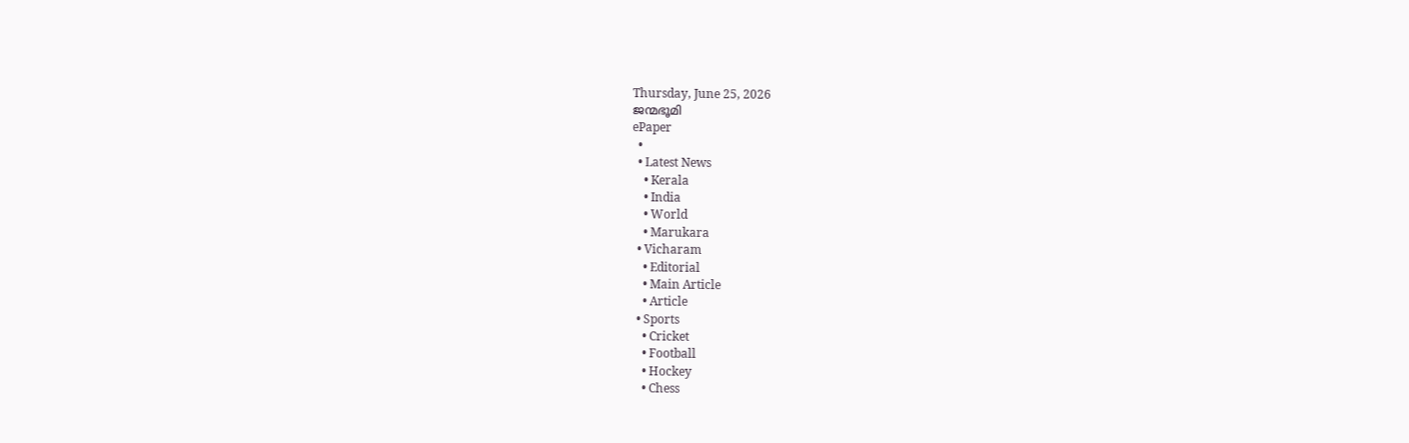Thursday, June 25, 2026
ജന്മഭൂമി
ePaper
  •
  • Latest News
    • Kerala
    • India
    • World
    • Marukara
  • Vicharam
    • Editorial
    • Main Article
    • Article
  • Sports
    • Cricket
    • Football
    • Hockey
    • Chess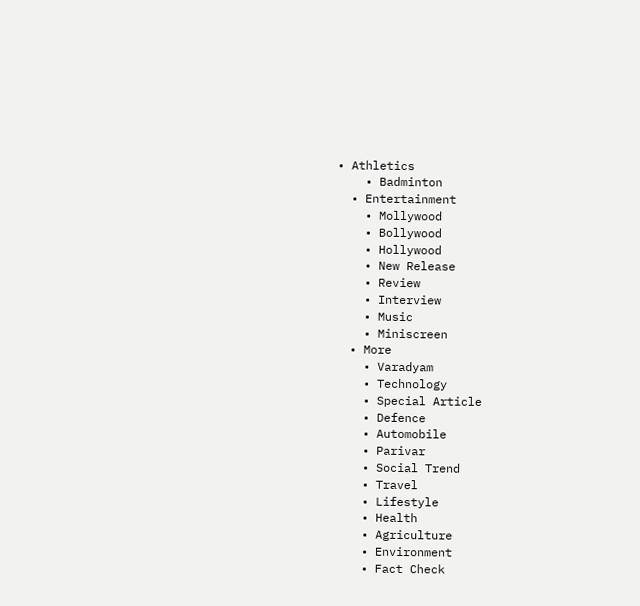• Athletics
    • Badminton
  • Entertainment
    • Mollywood
    • Bollywood
    • Hollywood
    • New Release
    • Review
    • Interview
    • Music
    • Miniscreen
  • More
    • Varadyam
    • Technology
    • Special Article
    • Defence
    • Automobile
    • Parivar
    • Social Trend
    • Travel
    • Lifestyle
    • Health
    • Agriculture
    • Environment
    • Fact Check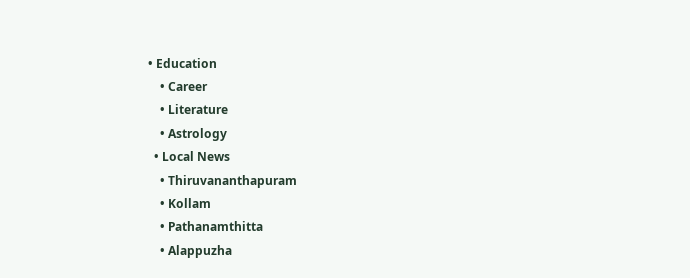• Education
    • Career
    • Literature
    • Astrology
  • Local News
    • Thiruvananthapuram
    • Kollam
    • Pathanamthitta
    • Alappuzha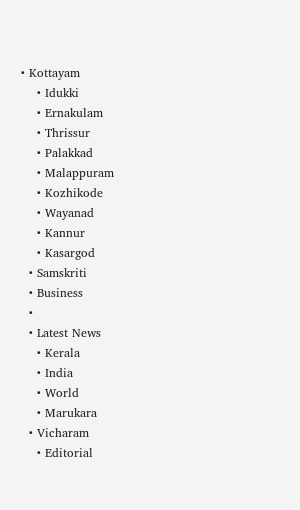• Kottayam
    • Idukki
    • Ernakulam
    • Thrissur
    • Palakkad
    • Malappuram
    • Kozhikode
    • Wayanad
    • Kannur
    • Kasargod
  • Samskriti
  • Business
  •
  • Latest News
    • Kerala
    • India
    • World
    • Marukara
  • Vicharam
    • Editorial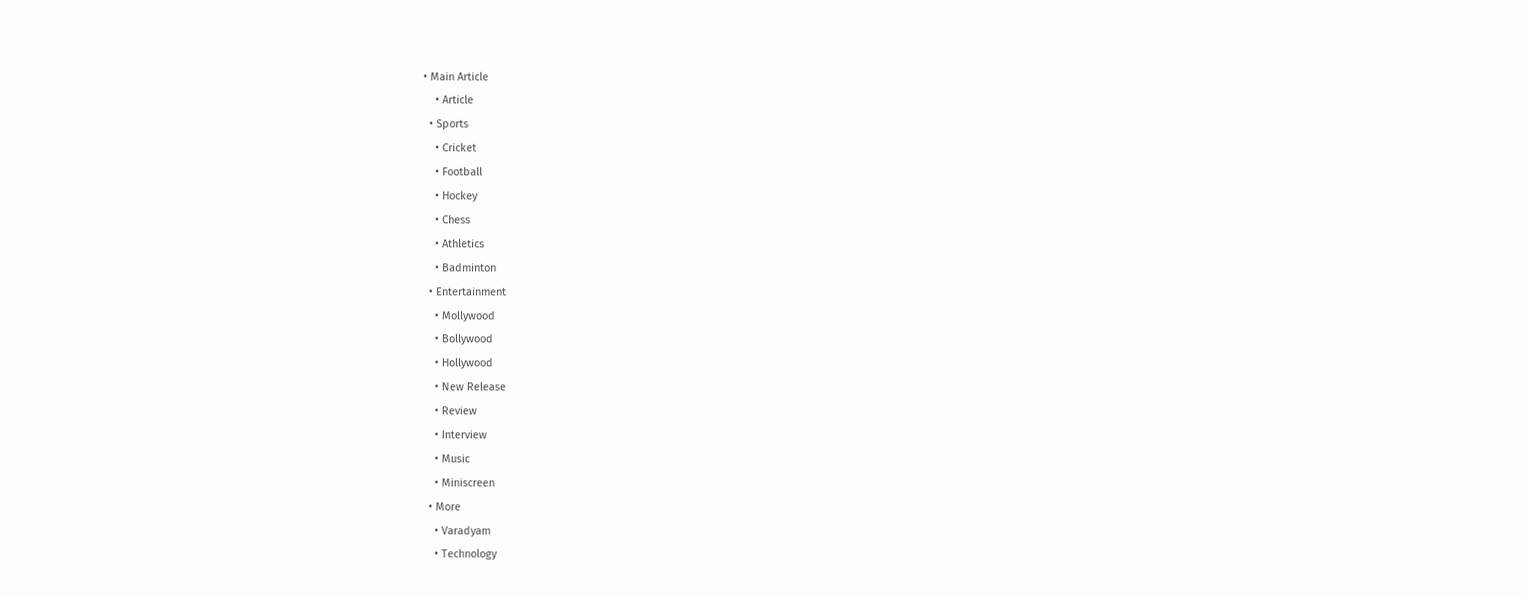• Main Article
    • Article
  • Sports
    • Cricket
    • Football
    • Hockey
    • Chess
    • Athletics
    • Badminton
  • Entertainment
    • Mollywood
    • Bollywood
    • Hollywood
    • New Release
    • Review
    • Interview
    • Music
    • Miniscreen
  • More
    • Varadyam
    • Technology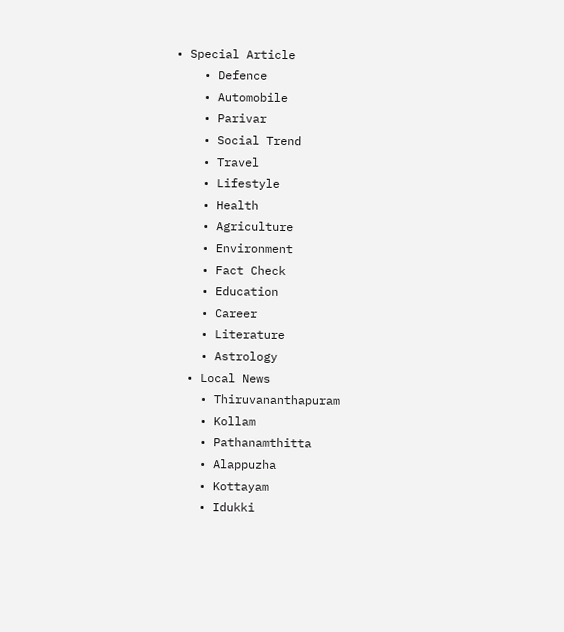• Special Article
    • Defence
    • Automobile
    • Parivar
    • Social Trend
    • Travel
    • Lifestyle
    • Health
    • Agriculture
    • Environment
    • Fact Check
    • Education
    • Career
    • Literature
    • Astrology
  • Local News
    • Thiruvananthapuram
    • Kollam
    • Pathanamthitta
    • Alappuzha
    • Kottayam
    • Idukki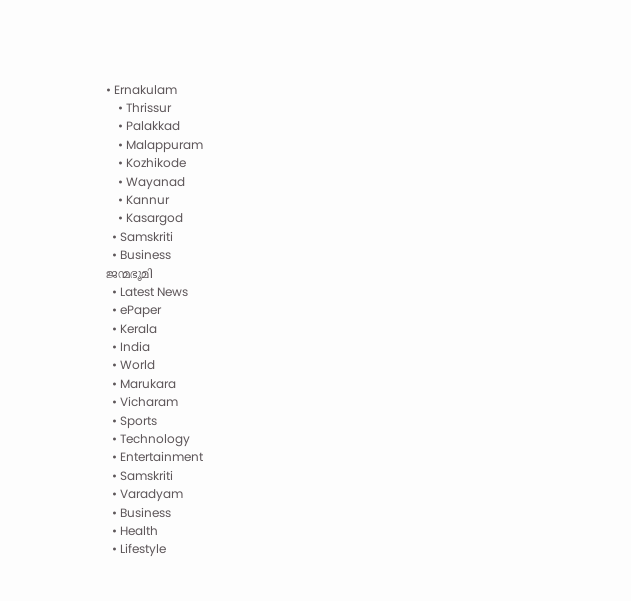• Ernakulam
    • Thrissur
    • Palakkad
    • Malappuram
    • Kozhikode
    • Wayanad
    • Kannur
    • Kasargod
  • Samskriti
  • Business
ജന്മഭൂമി
  • Latest News
  • ePaper
  • Kerala
  • India
  • World
  • Marukara
  • Vicharam
  • Sports
  • Technology
  • Entertainment
  • Samskriti
  • Varadyam
  • Business
  • Health
  • Lifestyle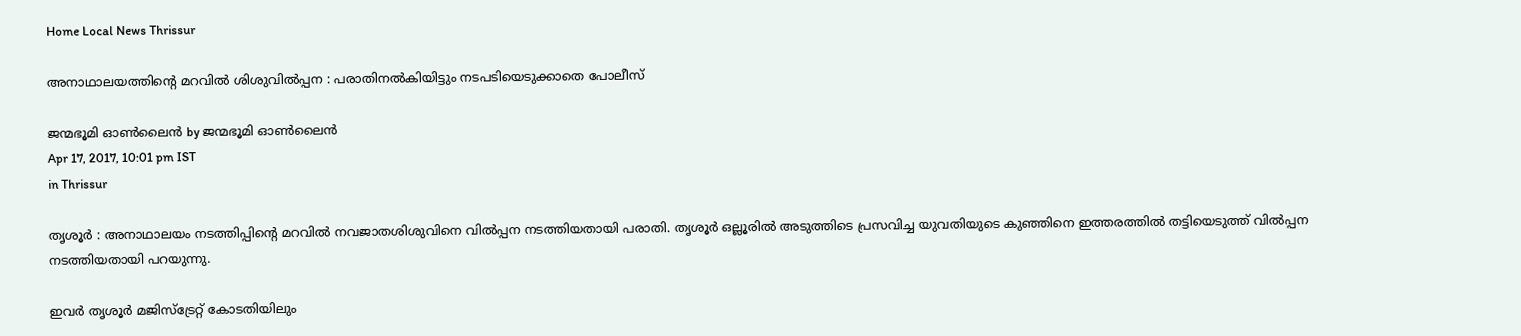Home Local News Thrissur

അനാഥാലയത്തിന്റെ മറവില്‍ ശിശുവില്‍പ്പന : പരാതിനല്‍കിയിട്ടും നടപടിയെടുക്കാതെ പോലീസ്

ജന്മഭൂമി ഓണ്‍ലൈന്‍ by ജന്മഭൂമി ഓണ്‍ലൈന്‍
Apr 17, 2017, 10:01 pm IST
in Thrissur

തൃശൂര്‍ : അനാഥാലയം നടത്തിപ്പിന്റെ മറവില്‍ നവജാതശിശുവിനെ വില്‍പ്പന നടത്തിയതായി പരാതി. തൃശൂര്‍ ഒല്ലൂരില്‍ അടുത്തിടെ പ്രസവിച്ച യുവതിയുടെ കുഞ്ഞിനെ ഇത്തരത്തില്‍ തട്ടിയെടുത്ത് വില്‍പ്പന നടത്തിയതായി പറയുന്നു.

ഇവര്‍ തൃശൂര്‍ മജിസ്‌ട്രേറ്റ് കോടതിയിലും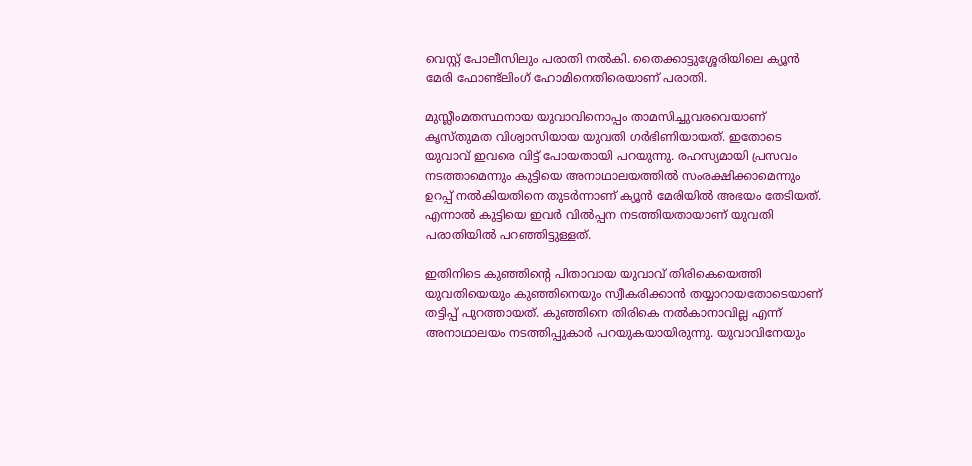വെസ്റ്റ് പോലീസിലും പരാതി നല്‍കി. തൈക്കാട്ടുശ്ശേരിയിലെ ക്യൂന്‍ മേരി ഫോണ്ട്‌ലിംഗ് ഹോമിനെതിരെയാണ് പരാതി.

മുസ്ലീംമതസ്ഥനായ യുവാവിനൊപ്പം താമസിച്ചുവരവെയാണ് കൃസ്തുമത വിശ്വാസിയായ യുവതി ഗര്‍ഭിണിയായത്. ഇതോടെ യുവാവ് ഇവരെ വിട്ട് പോയതായി പറയുന്നു. രഹസ്യമായി പ്രസവം നടത്താമെന്നും കുട്ടിയെ അനാഥാലയത്തില്‍ സംരക്ഷിക്കാമെന്നും ഉറപ്പ് നല്‍കിയതിനെ തുടര്‍ന്നാണ് ക്യൂന്‍ മേരിയില്‍ അഭയം തേടിയത്. എന്നാല്‍ കുട്ടിയെ ഇവര്‍ വില്‍പ്പന നടത്തിയതായാണ് യുവതി പരാതിയില്‍ പറഞ്ഞിട്ടുള്ളത്.

ഇതിനിടെ കുഞ്ഞിന്റെ പിതാവായ യുവാവ് തിരികെയെത്തി യുവതിയെയും കുഞ്ഞിനെയും സ്വീകരിക്കാന്‍ തയ്യാറായതോടെയാണ് തട്ടിപ്പ് പുറത്തായത്. കുഞ്ഞിനെ തിരികെ നല്‍കാനാവില്ല എന്ന് അനാഥാലയം നടത്തിപ്പുകാര്‍ പറയുകയായിരുന്നു. യുവാവിനേയും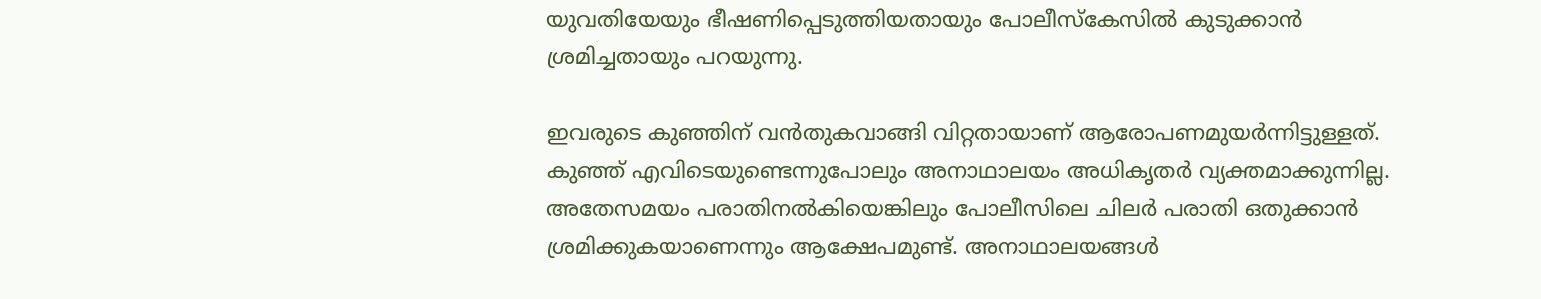യുവതിയേയും ഭീഷണിപ്പെടുത്തിയതായും പോലീസ്‌കേസില്‍ കുടുക്കാന്‍ ശ്രമിച്ചതായും പറയുന്നു.

ഇവരുടെ കുഞ്ഞിന് വന്‍തുകവാങ്ങി വിറ്റതായാണ് ആരോപണമുയര്‍ന്നിട്ടുള്ളത്. കുഞ്ഞ് എവിടെയുണ്ടെന്നുപോലും അനാഥാലയം അധികൃതര്‍ വ്യക്തമാക്കുന്നില്ല. അതേസമയം പരാതിനല്‍കിയെങ്കിലും പോലീസിലെ ചിലര്‍ പരാതി ഒതുക്കാന്‍ ശ്രമിക്കുകയാണെന്നും ആക്ഷേപമുണ്ട്. അനാഥാലയങ്ങള്‍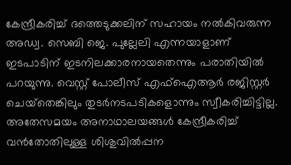കേന്ദ്രീകരിച്ച് ദത്തെടുക്കലിന് സഹായം നല്‍കിവരുന്ന അഡ്വ. സെബി ജെ. പുല്ലേലി എന്നയാളാണ് ഇടപാടിന് ഇടനിലക്കാരനായതെന്നും പരാതിയില്‍ പറയുന്നു. വെസ്റ്റ് പോലീസ് എഫ്‌ഐആര്‍ രജിസ്റ്റര്‍ ചെയ്‌തെങ്കിലും തുടര്‍നടപടികളൊന്നും സ്വീകരിച്ചിട്ടില്ല. അതേസമയം അനാഥാലയങ്ങള്‍ കേന്ദ്രീകരിച്ച് വന്‍തോതിലുള്ള ശിശുവില്‍പ്പന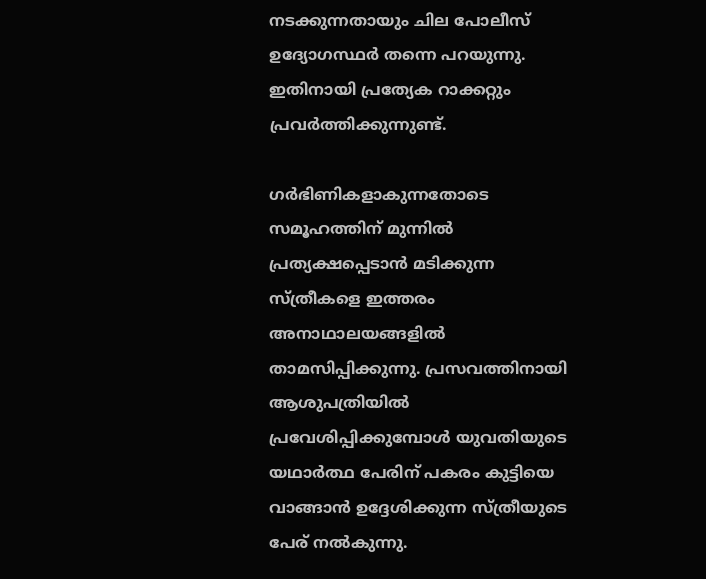നടക്കുന്നതായും ചില പോലീസ് ഉദ്യോഗസ്ഥര്‍ തന്നെ പറയുന്നു. ഇതിനായി പ്രത്യേക റാക്കറ്റും പ്രവര്‍ത്തിക്കുന്നുണ്ട്.

ഗര്‍ഭിണികളാകുന്നതോടെ സമൂഹത്തിന് മുന്നില്‍ പ്രത്യക്ഷപ്പെടാന്‍ മടിക്കുന്ന സ്ത്രീകളെ ഇത്തരം അനാഥാലയങ്ങളില്‍ താമസിപ്പിക്കുന്നു. പ്രസവത്തിനായി ആശുപത്രിയില്‍ പ്രവേശിപ്പിക്കുമ്പോള്‍ യുവതിയുടെ യഥാര്‍ത്ഥ പേരിന് പകരം കുട്ടിയെ വാങ്ങാന്‍ ഉദ്ദേശിക്കുന്ന സ്ത്രീയുടെ പേര് നല്‍കുന്നു.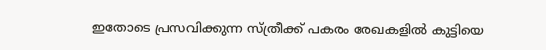ഇതോടെ പ്രസവിക്കുന്ന സ്ത്രീക്ക് പകരം രേഖകളില്‍ കുട്ടിയെ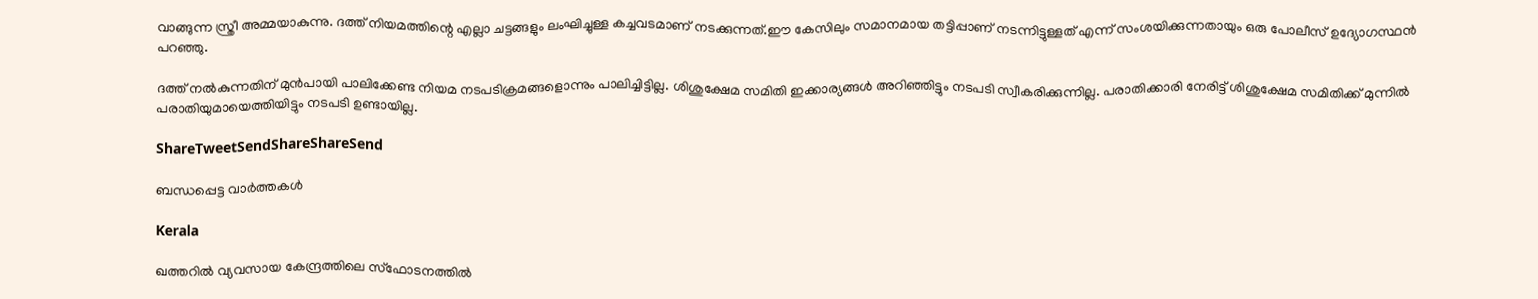വാങ്ങുന്ന സ്ത്രീ അമ്മയാകുന്നു. ദത്ത് നിയമത്തിന്റെ എല്ലാ ചട്ടങ്ങളും ലംഘിച്ചുള്ള കച്ചവടമാണ് നടക്കുന്നത്.ഈ കേസിലും സമാനമായ തട്ടിപ്പാണ് നടന്നിട്ടുള്ളത് എന്ന് സംശയിക്കുന്നതായും ഒരു പോലീസ് ഉദ്യോഗസ്ഥന്‍ പറഞ്ഞു.

ദത്ത് നല്‍കുന്നതിന് മുന്‍പായി പാലിക്കേണ്ട നിയമ നടപടിക്രമങ്ങളൊന്നും പാലിച്ചിട്ടില്ല. ശിശുക്ഷേമ സമിതി ഇക്കാര്യങ്ങള്‍ അറിഞ്ഞിട്ടും നടപടി സ്വീകരിക്കുന്നില്ല. പരാതിക്കാരി നേരിട്ട് ശിശുക്ഷേമ സമിതിക്ക് മുന്നില്‍ പരാതിയുമായെത്തിയിട്ടും നടപടി ഉണ്ടായില്ല.

ShareTweetSendShareShareSend

ബന്ധപ്പെട്ട വാര്‍ത്തകള്‍

Kerala

ഖത്തറില്‍ വ്യവസായ കേന്ദ്രത്തിലെ സ്ഫോടനത്തില്‍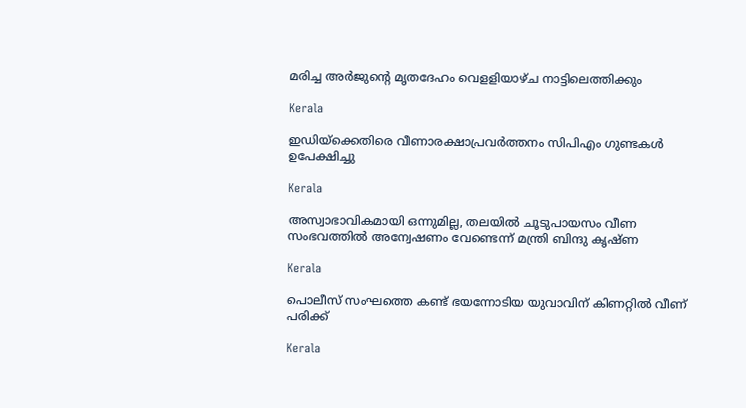മരിച്ച അര്‍ജുന്റെ മൃതദേഹം വെളളിയാഴ്ച നാട്ടിലെത്തിക്കും

Kerala

ഇഡിയ്‌ക്കെതിരെ വീണാരക്ഷാപ്രവര്‍ത്തനം സിപിഎം ഗുണ്ടകള്‍ ഉപേക്ഷിച്ചു

Kerala

അസ്വാഭാവികമായി ഒന്നുമില്ല, തലയില്‍ ചൂടുപായസം വീണ സംഭവത്തില്‍ അന്വേഷണം വേണ്ടെന്ന് മന്ത്രി ബിന്ദു കൃഷ്ണ

Kerala

പൊലീസ് സംഘത്തെ കണ്ട് ഭയന്നോടിയ യുവാവിന് കിണറ്റില്‍ വീണ് പരിക്ക്

Kerala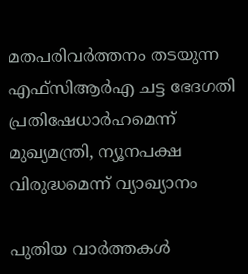മതപരിവര്‍ത്തനം തടയുന്ന എഫ്‌സിആര്‍എ ചട്ട ഭേദഗതി പ്രതിഷേധാര്‍ഹമെന്ന് മുഖ്യമന്ത്രി, ന്യൂനപക്ഷ വിരുദ്ധമെന്ന് വ്യാഖ്യാനം

പുതിയ വാര്‍ത്തകള്‍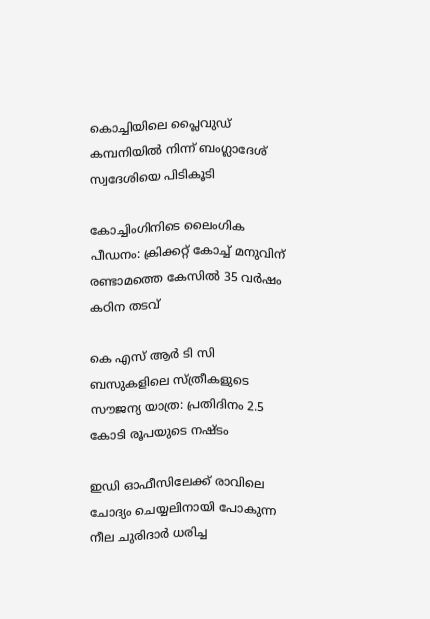കൊച്ചിയിലെ പ്ലൈവുഡ് കമ്പനിയില്‍ നിന്ന് ബംഗ്ലാദേശ് സ്വദേശിയെ പിടികൂടി

കോച്ചിംഗിനിടെ ലൈംഗിക പീഡനം: ക്രിക്കറ്റ് കോച്ച് മനുവിന് രണ്ടാമത്തെ കേസില്‍ 35 വര്‍ഷം കഠിന തടവ്

കെ എസ് ആര്‍ ടി സി ബസുകളിലെ സ്ത്രീകളുടെ സൗജന്യ യാത്ര: പ്രതിദിനം 2.5 കോടി രൂപയുടെ നഷ്ടം

ഇഡി ഓഫീസിലേക്ക് രാവിലെ ചോദ്യം ചെയ്യലിനായി പോകുന്ന നീല ചുരിദാര്‍ ധരിച്ച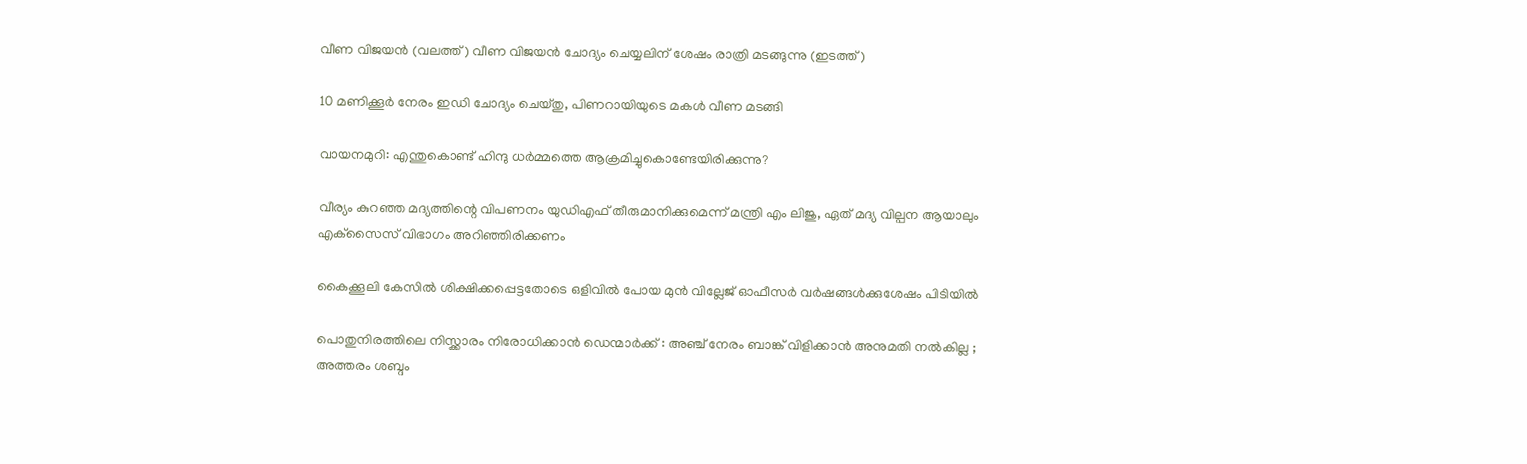വീണ വിജയന്‍ (വലത്ത്) വീണ വിജയന്‍ ചോദ്യം ചെയ്യലിന് ശേഷം രാത്രി മടങ്ങുന്നു (ഇടത്ത്)

10 മണിക്കൂര്‍ നേരം ഇഡി ചോദ്യം ചെയ്തു, പിണറായിയുടെ മകള്‍ വീണ മടങ്ങി

വായനമുറി: എന്തുകൊണ്ട് ഹിന്ദു ധർമ്മത്തെ ആക്രമിച്ചുകൊണ്ടേയിരിക്കുന്നു?

വീര്യം കുറഞ്ഞ മദ്യത്തിന്റെ വിപണനം യുഡിഎഫ് തീരുമാനിക്കുമെന്ന് മന്ത്രി എം ലിജു, ഏത് മദ്യ വില്പന ആയാലും എക്‌സൈസ് വിഭാഗം അറിഞ്ഞിരിക്കണം

കൈക്കൂലി കേസില്‍ ശിക്ഷിക്കപ്പെട്ടതോടെ ഒളിവില്‍ പോയ മുന്‍ വില്ലേജ് ഓഫീസര്‍ വര്‍ഷങ്ങള്‍ക്കുശേഷം പിടിയില്‍

പൊതുനിരത്തിലെ നിസ്ക്കാരം നിരോധിക്കാൻ ഡെന്മാർക്ക് : അഞ്ച് നേരം ബാങ്ക് വിളിക്കാൻ അനുമതി നൽകില്ല ; അത്തരം ശബ്ദം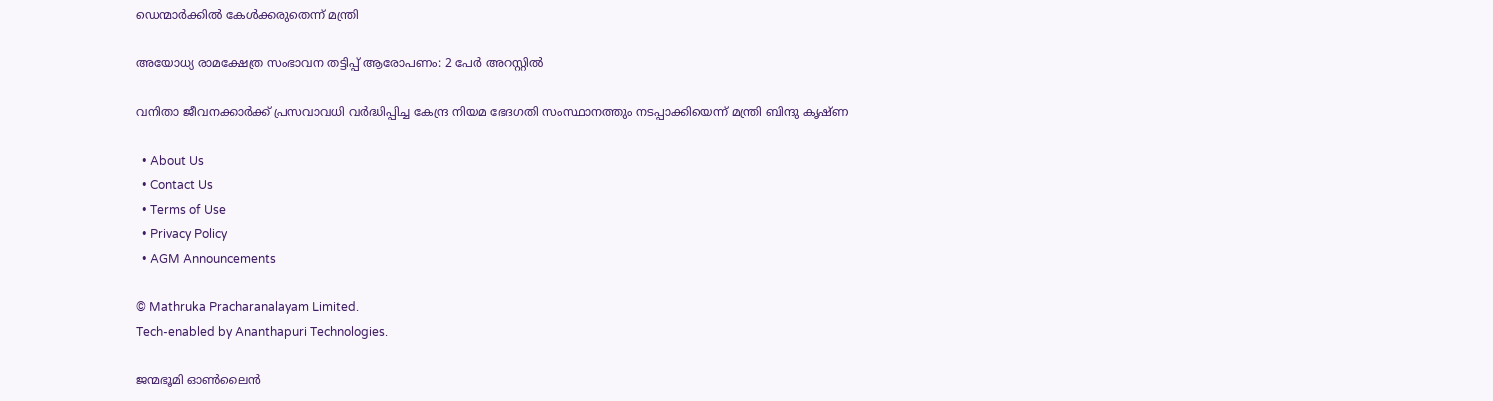ഡെന്മാർക്കിൽ കേൾക്കരുതെന്ന് മന്ത്രി

അയോധ്യ രാമക്ഷേത്ര സംഭാവന തട്ടിപ്പ് ആരോപണം: 2 പേര്‍ അറസ്റ്റില്‍

വനിതാ ജീവനക്കാര്‍ക്ക് പ്രസവാവധി വര്‍ദ്ധിപ്പിച്ച കേന്ദ്ര നിയമ ഭേദഗതി സംസ്ഥാനത്തും നടപ്പാക്കിയെന്ന് മന്ത്രി ബിന്ദു കൃഷ്ണ

  • About Us
  • Contact Us
  • Terms of Use
  • Privacy Policy
  • AGM Announcements

© Mathruka Pracharanalayam Limited.
Tech-enabled by Ananthapuri Technologies.

ജന്മഭൂമി ഓണ്‍ലൈന്‍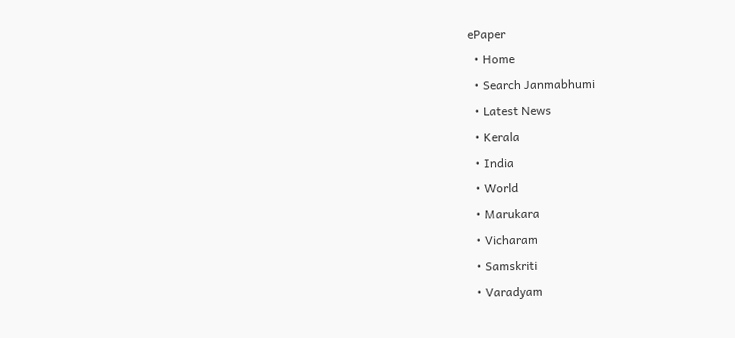ePaper
  • Home
  • Search Janmabhumi
  • Latest News
  • Kerala
  • India
  • World
  • Marukara
  • Vicharam
  • Samskriti
  • Varadyam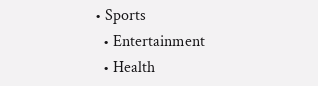• Sports
  • Entertainment
  • Health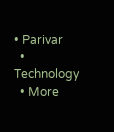• Parivar
  • Technology
  • More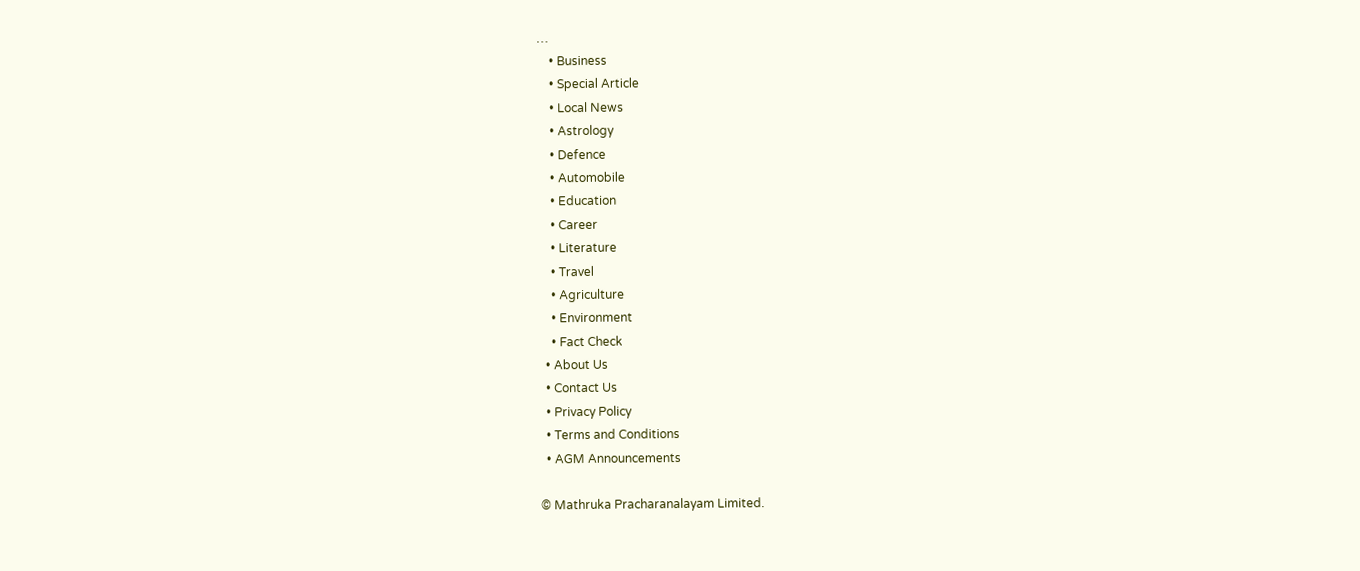…
    • Business
    • Special Article
    • Local News
    • Astrology
    • Defence
    • Automobile
    • Education
    • Career
    • Literature
    • Travel
    • Agriculture
    • Environment
    • Fact Check
  • About Us
  • Contact Us
  • Privacy Policy
  • Terms and Conditions
  • AGM Announcements

© Mathruka Pracharanalayam Limited.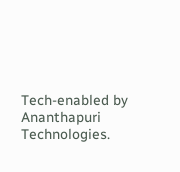Tech-enabled by Ananthapuri Technologies.